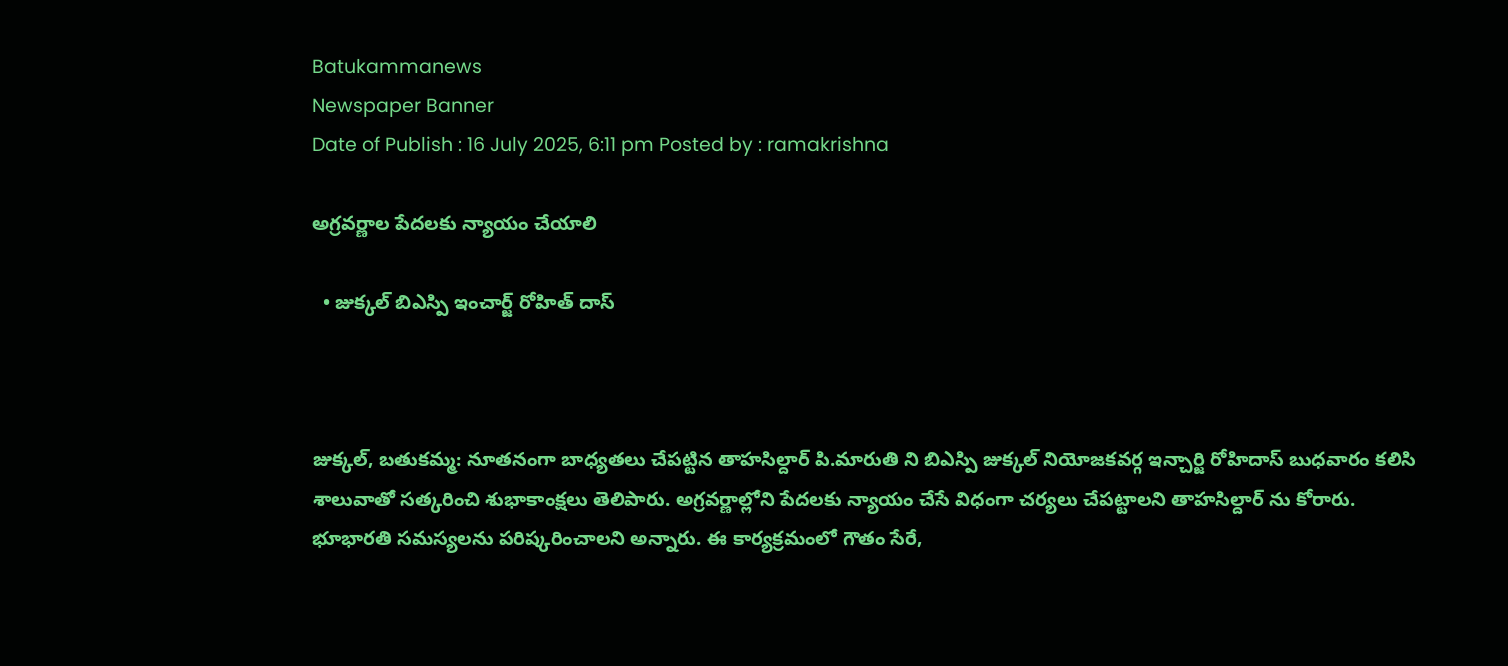Batukammanews
Newspaper Banner
Date of Publish : 16 July 2025, 6:11 pm Posted by : ramakrishna

అగ్రవర్ణాల పేదలకు న్యాయం చేయాలి

  • జుక్కల్ బిఎస్పి ఇంచార్జ్ రోహిత్ దాస్



జుక్కల్, బతుకమ్మ: నూతనంగా బాధ్యతలు చేపట్టిన తాహసిల్దార్ పి.మారుతి ని బిఎస్పి జుక్కల్ నియోజకవర్గ ఇన్చార్జి రోహిదాస్ బుధవారం కలిసి శాలువాతో సత్కరించి శుభాకాంక్షలు తెలిపారు. అగ్రవర్ణాల్లోని పేదలకు న్యాయం చేసే విధంగా చర్యలు చేపట్టాలని తాహసిల్దార్ ను కోరారు. భూభారతి సమస్యలను పరిష్కరించాలని అన్నారు. ఈ కార్యక్రమంలో గౌతం సేరే,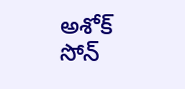అశోక్ సోన్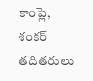కాంప్లె, శంకర్ తదితరులు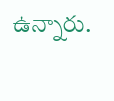ఉన్నారు.